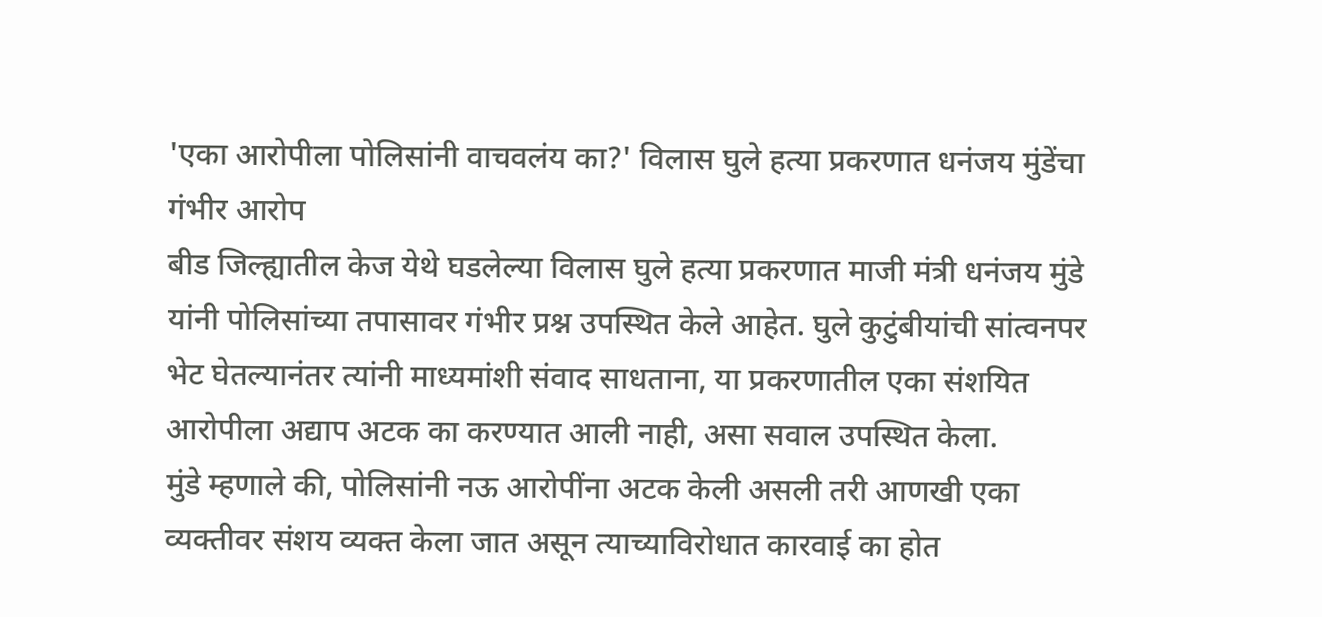'एका आरोपीला पोलिसांनी वाचवलंय का?' विलास घुले हत्या प्रकरणात धनंजय मुंडेंचा गंभीर आरोप
बीड जिल्ह्यातील केज येथे घडलेल्या विलास घुले हत्या प्रकरणात माजी मंत्री धनंजय मुंडे यांनी पोलिसांच्या तपासावर गंभीर प्रश्न उपस्थित केले आहेत. घुले कुटुंबीयांची सांत्वनपर भेट घेतल्यानंतर त्यांनी माध्यमांशी संवाद साधताना, या प्रकरणातील एका संशयित आरोपीला अद्याप अटक का करण्यात आली नाही, असा सवाल उपस्थित केला.
मुंडे म्हणाले की, पोलिसांनी नऊ आरोपींना अटक केली असली तरी आणखी एका व्यक्तीवर संशय व्यक्त केला जात असून त्याच्याविरोधात कारवाई का होत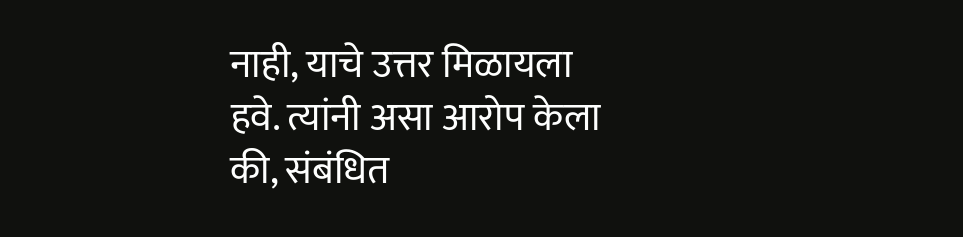नाही, याचे उत्तर मिळायला हवे. त्यांनी असा आरोप केला की, संबंधित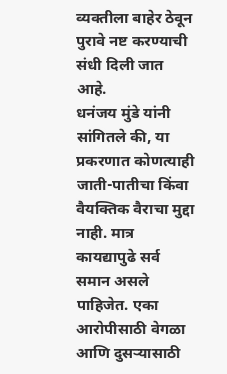व्यक्तीला बाहेर ठेवून पुरावे नष्ट करण्याची संधी दिली जात आहे.
धनंजय मुंडे यांनी सांगितले की, या प्रकरणात कोणत्याही जाती-पातीचा किंवा वैयक्तिक वैराचा मुद्दा नाही. मात्र कायद्यापुढे सर्व समान असले पाहिजेत. एका आरोपीसाठी वेगळा आणि दुसऱ्यासाठी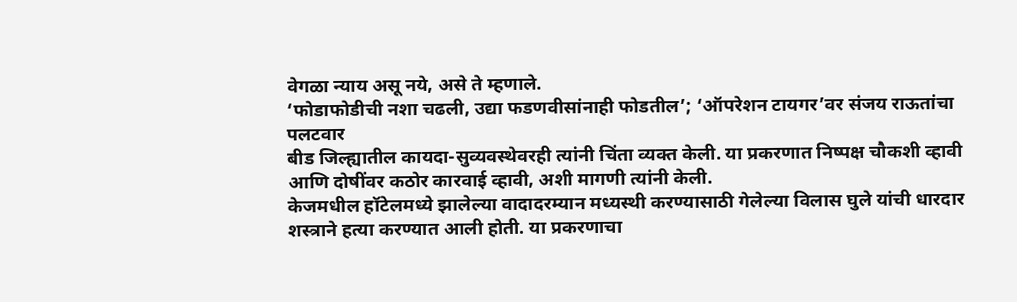वेगळा न्याय असू नये, असे ते म्हणाले.
‘फोडाफोडीची नशा चढली, उद्या फडणवीसांनाही फोडतील’; ‘ऑपरेशन टायगर’वर संजय राऊतांचा पलटवार
बीड जिल्ह्यातील कायदा-सुव्यवस्थेवरही त्यांनी चिंता व्यक्त केली. या प्रकरणात निष्पक्ष चौकशी व्हावी आणि दोषींवर कठोर कारवाई व्हावी, अशी मागणी त्यांनी केली.
केजमधील हॉटेलमध्ये झालेल्या वादादरम्यान मध्यस्थी करण्यासाठी गेलेल्या विलास घुले यांची धारदार शस्त्राने हत्या करण्यात आली होती. या प्रकरणाचा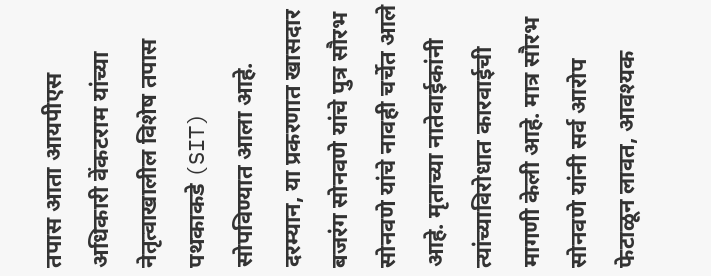तपास आता आयपीएस अधिकारी वेंकटराम यांच्या नेतृत्वाखालील विशेष तपास पथकाकडे (SIT) सोपविण्यात आला आहे.
दरम्यान, या प्रकरणात खासदार बजरंग सोनवणे यांचे पुत्र सौरभ सोनवणे यांचे नावही चर्चेत आले आहे. मृताच्या नातेवाईकांनी त्यांच्याविरोधात कारवाईची मागणी केली आहे. मात्र सौरभ सोनवणे यांनी सर्व आरोप फेटाळून लावत, आवश्यक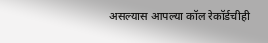असल्यास आपल्या कॉल रेकॉर्डचीही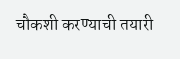चौकशी करण्याची तयारी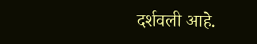दर्शवली आहे.